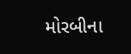મોરબીના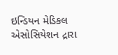ઇન્ડિયન મેડિકલ એસોસિયેશન દ્રારા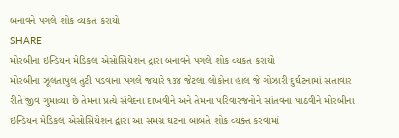બનાવને પગલે શોક વ્યકત કરાયો
SHARE
મોરબીના ઇન્ડિયન મેડિકલ એસોસિયેશન દ્રારા બનાવને પગલે શોક વ્યકત કરાયો
મોરબીના ઝૂલતાપુલ તુટી પડવાના પગલે જયારે ૧૩૪ જેટલા લોકોના હાલ જે ગોઝારી દુર્ઘટનામાં સતાવાર રીતે જીવ ગુમાવ્યા છે તેમના પ્રત્યે સંવેદના દાખવીને અને તેમના પરિવારજનોને સાંતવના પાઠવીને મોરબીના ઇન્ડિયન મેડિકલ એસોસિયેશન દ્વારા આ સમગ્ર ઘટના બાબતે શોક વ્યક્ત કરવામાં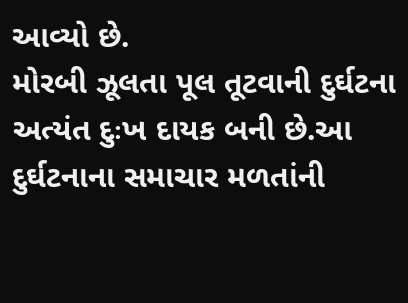આવ્યો છે.
મોરબી ઝૂલતા પૂલ તૂટવાની દુર્ઘટના અત્યંત દુઃખ દાયક બની છે.આ દુર્ઘટનાના સમાચાર મળતાંની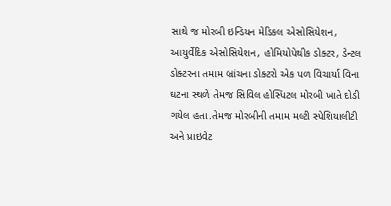સાથે જ મોરબી ઇન્ડિયન મેડિકલ એસોસિયેશન, આયુર્વેદિક એસોસિયેશન, હોમિયોપેથીક ડોક્ટર, ડેન્ટલ ડોક્ટરના તમામ બ્રાંચના ડોક્ટરો એક પળ વિચાર્યા વિના ઘટના સ્થળે તેમજ સિવિલ હોસ્પિટલ મોરબી ખાતે દોડી ગયેલ હતા.તેમજ મોરબીની તમામ મલ્ટી સ્પેશિયાલીટી અને પ્રાઇવેટ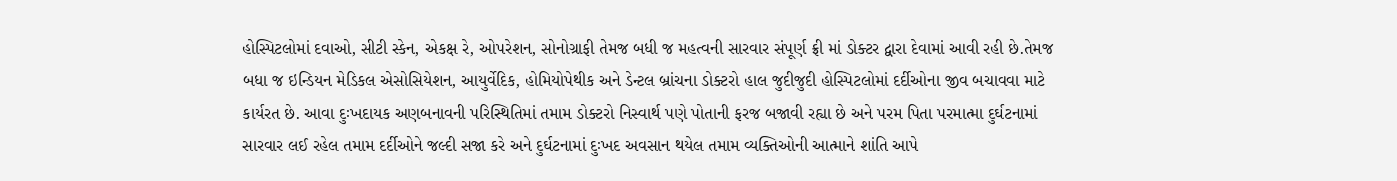હોસ્પિટલોમાં દવાઓ, સીટી સ્કેન, એકક્ષ રે, ઓપરેશન, સોનોગ્રાફી તેમજ બધી જ મહત્વની સારવાર સંપૂર્ણ ફ્રી માં ડોક્ટર દ્વારા દેવામાં આવી રહી છે.તેમજ બધા જ ઇન્ડિયન મેડિકલ એસોસિયેશન, આયુર્વેદિક, હોમિયોપેથીક અને ડેન્ટલ બ્રાંચના ડોક્ટરો હાલ જુદીજુદી હોસ્પિટલોમાં દર્દીઓના જીવ બચાવવા માટે કાર્યરત છે. આવા દુઃખદાયક અણબનાવની પરિસ્થિતિમાં તમામ ડોક્ટરો નિસ્વાર્થ પણે પોતાની ફરજ બજાવી રહ્યા છે અને પરમ પિતા પરમાત્મા દુર્ઘટનામાં સારવાર લઈ રહેલ તમામ દર્દીઓને જલ્દી સજા કરે અને દુર્ઘટનામાં દુઃખદ અવસાન થયેલ તમામ વ્યક્તિઓની આત્માને શાંતિ આપે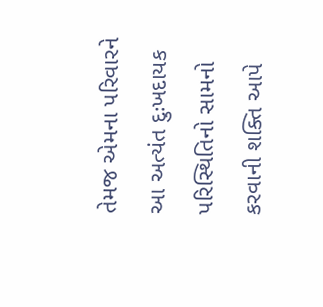તેમજ એમના પરિવારને આ અત્યંત દુઃખદાયક પરિસ્થિતિનો સામનો કરવાની શક્તિ આપે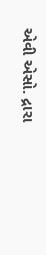એવી એસો. દ્રારા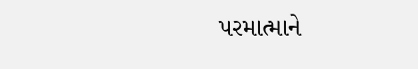પરમાત્માને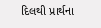દિલથી પ્રાર્થના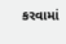કરવામાં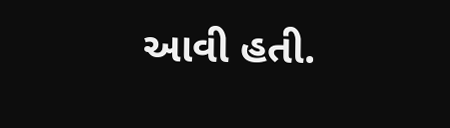આવી હતી.